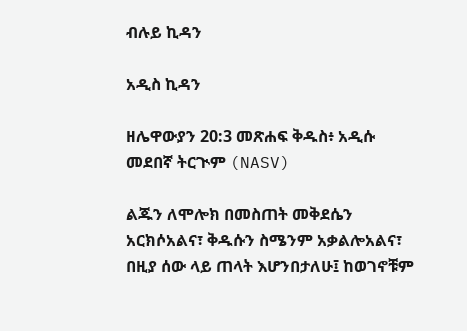ብሉይ ኪዳን

አዲስ ኪዳን

ዘሌዋውያን 20:3 መጽሐፍ ቅዱስ፥ አዲሱ መደበኛ ትርጒም (NASV)

ልጁን ለሞሎክ በመስጠት መቅደሴን አርክሶአልና፣ ቅዱሱን ስሜንም አቃልሎአልና፣ በዚያ ሰው ላይ ጠላት እሆንበታለሁ፤ ከወገኖቹም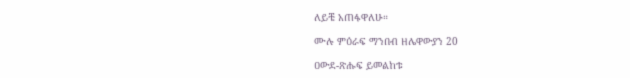ለይቼ አጠፋዋለሁ።

ሙሉ ምዕራፍ ማንበብ ዘሌዋውያን 20

ዐውደ-ጽሑፍ ይመልከቱ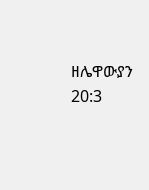ዘሌዋውያን 20:3